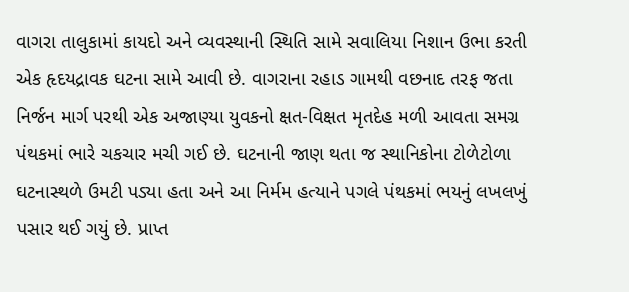વાગરા તાલુકામાં કાયદો અને વ્યવસ્થાની સ્થિતિ સામે સવાલિયા નિશાન ઉભા કરતી એક હૃદયદ્રાવક ઘટના સામે આવી છે. વાગરાના રહાડ ગામથી વછનાદ તરફ જતા નિર્જન માર્ગ પરથી એક અજાણ્યા યુવકનો ક્ષત-વિક્ષત મૃતદેહ મળી આવતા સમગ્ર પંથકમાં ભારે ચકચાર મચી ગઈ છે. ઘટનાની જાણ થતા જ સ્થાનિકોના ટોળેટોળા ઘટનાસ્થળે ઉમટી પડ્યા હતા અને આ નિર્મમ હત્યાને પગલે પંથકમાં ભયનું લખલખું પસાર થઈ ગયું છે. પ્રાપ્ત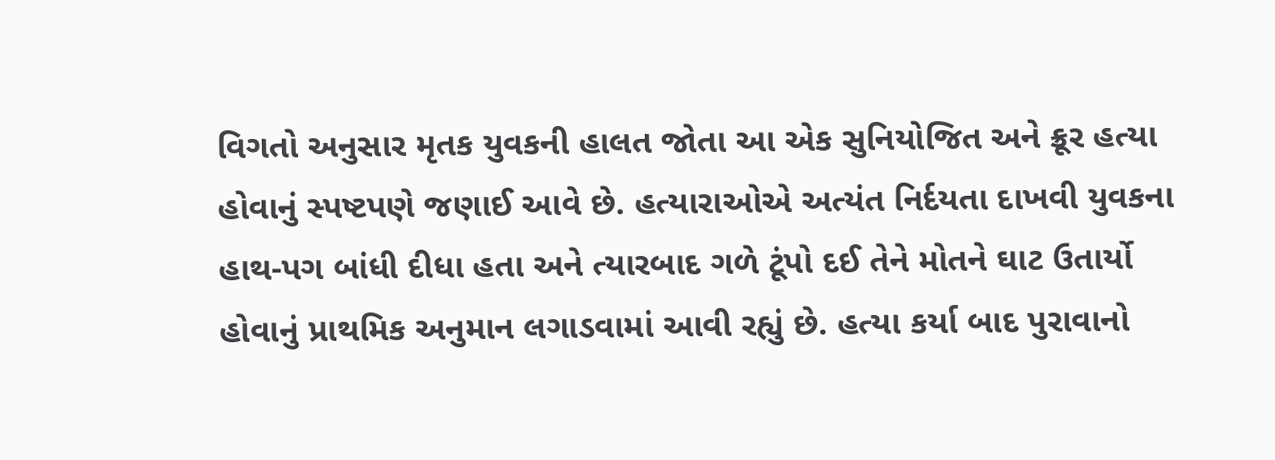વિગતો અનુસાર મૃતક યુવકની હાલત જોતા આ એક સુનિયોજિત અને ક્રૂર હત્યા હોવાનું સ્પષ્ટપણે જણાઈ આવે છે. હત્યારાઓએ અત્યંત નિર્દયતા દાખવી યુવકના હાથ-પગ બાંધી દીધા હતા અને ત્યારબાદ ગળે ટૂંપો દઈ તેને મોતને ઘાટ ઉતાર્યો હોવાનું પ્રાથમિક અનુમાન લગાડવામાં આવી રહ્યું છે. હત્યા કર્યા બાદ પુરાવાનો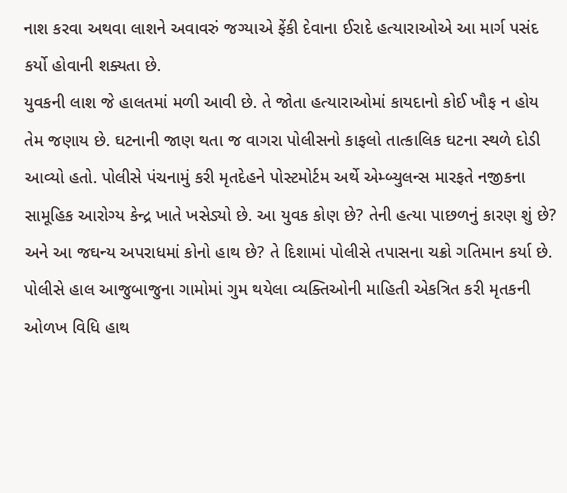નાશ કરવા અથવા લાશને અવાવરું જગ્યાએ ફેંકી દેવાના ઈરાદે હત્યારાઓએ આ માર્ગ પસંદ કર્યો હોવાની શક્યતા છે.
યુવકની લાશ જે હાલતમાં મળી આવી છે. તે જોતા હત્યારાઓમાં કાયદાનો કોઈ ખૌફ ન હોય તેમ જણાય છે. ઘટનાની જાણ થતા જ વાગરા પોલીસનો કાફલો તાત્કાલિક ઘટના સ્થળે દોડી આવ્યો હતો. પોલીસે પંચનામું કરી મૃતદેહને પોસ્ટમોર્ટમ અર્થે એમ્બ્યુલન્સ મારફતે નજીકના સામૂહિક આરોગ્ય કેન્દ્ર ખાતે ખસેડ્યો છે. આ યુવક કોણ છે? તેની હત્યા પાછળનું કારણ શું છે? અને આ જઘન્ય અપરાધમાં કોનો હાથ છે? તે દિશામાં પોલીસે તપાસના ચક્રો ગતિમાન કર્યા છે. પોલીસે હાલ આજુબાજુના ગામોમાં ગુમ થયેલા વ્યક્તિઓની માહિતી એકત્રિત કરી મૃતકની ઓળખ વિધિ હાથ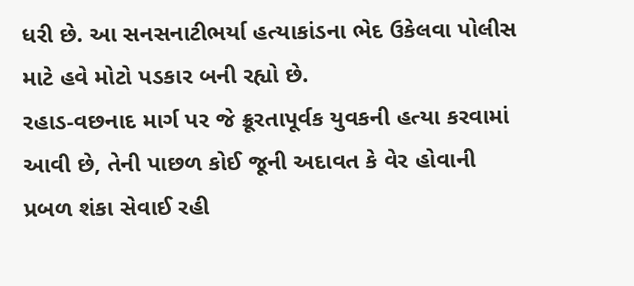ધરી છે. આ સનસનાટીભર્યા હત્યાકાંડના ભેદ ઉકેલવા પોલીસ માટે હવે મોટો પડકાર બની રહ્યો છે.
રહાડ-વછનાદ માર્ગ પર જે ક્રૂરતાપૂર્વક યુવકની હત્યા કરવામાં આવી છે, તેની પાછળ કોઈ જૂની અદાવત કે વેર હોવાની પ્રબળ શંકા સેવાઈ રહી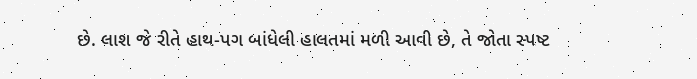છે. લાશ જે રીતે હાથ-પગ બાંધેલી હાલતમાં મળી આવી છે, તે જોતા સ્પષ્ટ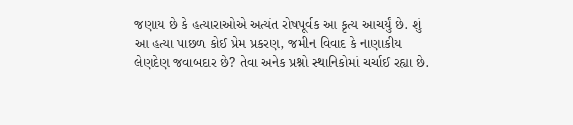જણાય છે કે હત્યારાઓએ અત્યંત રોષપૂર્વક આ કૃત્ય આચર્યું છે. શું આ હત્યા પાછળ કોઈ પ્રેમ પ્રકરણ, જમીન વિવાદ કે નાણાકીય લેણદેણ જવાબદાર છે? તેવા અનેક પ્રશ્નો સ્થાનિકોમાં ચર્ચાઈ રહ્યા છે.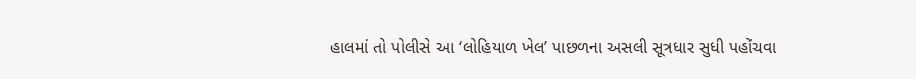હાલમાં તો પોલીસે આ ‘લોહિયાળ ખેલ’ પાછળના અસલી સૂત્રધાર સુધી પહોંચવા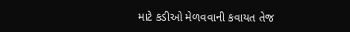માટે કડીઓ મેળવવાની કવાયત તેજ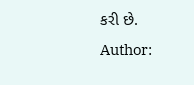કરી છે.
Author: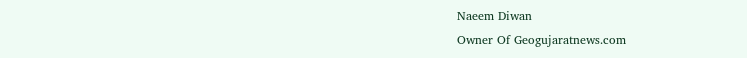Naeem Diwan
Owner Of Geogujaratnews.com